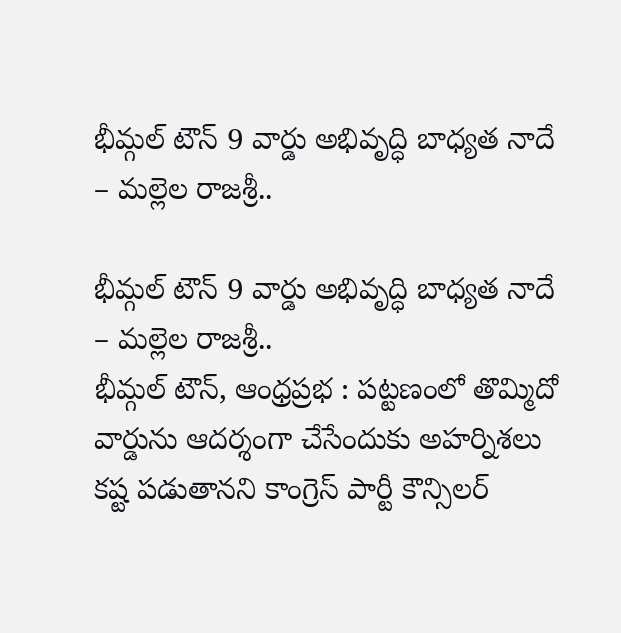భీమ్గల్ టౌన్ 9 వార్డు అభివృద్ధి బాధ్యత నాదే – మల్లెల రాజశ్రీ..

భీమ్గల్ టౌన్ 9 వార్డు అభివృద్ధి బాధ్యత నాదే – మల్లెల రాజశ్రీ..
భీమ్గల్ టౌన్, ఆంధ్రప్రభ : పట్టణంలో తొమ్మిదో వార్డును ఆదర్శంగా చేసేందుకు అహర్నిశలు కష్ట పడుతానని కాంగ్రెస్ పార్టీ కౌన్సిలర్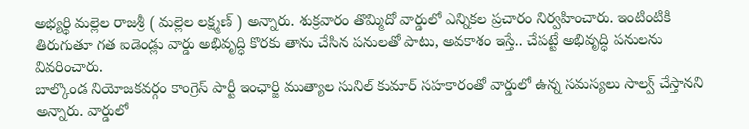అభ్యర్థి మల్లెల రాజశ్రీ ( మల్లెల లక్ష్మణ్ ) అన్నారు. శుక్రవారం తొమ్మిదో వార్డులో ఎన్నికల ప్రచారం నిర్వహించారు. ఇంటింటికి తిరుగుతూ గత ఐడెండ్లు వార్డు అభివృద్ధి కొరకు తాను చేసిన పనులతో పాటు, అవకాశం ఇస్తే.. చేపట్టే అభివృద్ధి పనులను వివరించారు.
బాల్కొండ నియోజకవర్గం కాంగ్రెస్ పార్టీ ఇంఛార్జి ముత్యాల సునిల్ కుమార్ సహకారంతో వార్డులో ఉన్న సమస్యలు సాల్వ్ చేస్తానని అన్నారు. వార్డులో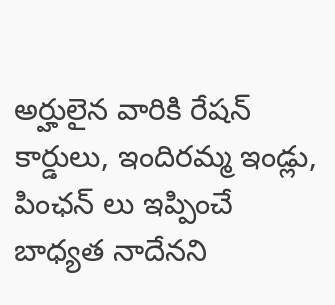అర్హులైన వారికి రేషన్ కార్డులు, ఇందిరమ్మ ఇండ్లు, పింఛన్ లు ఇప్పించే బాధ్యత నాదేనని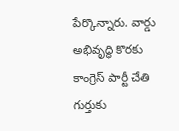పేర్కొన్నారు. వార్డు అభివృద్ధి కొరకు కాంగ్రెస్ పార్టీ చేతి గుర్తుకు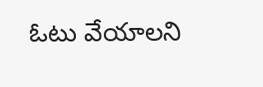ఓటు వేయాలని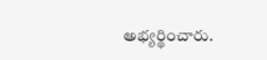అభ్యర్థించారు.